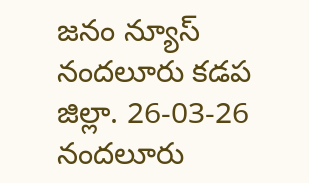జనం న్యూస్ నందలూరు కడప జిల్లా. 26-03-26
నందలూరు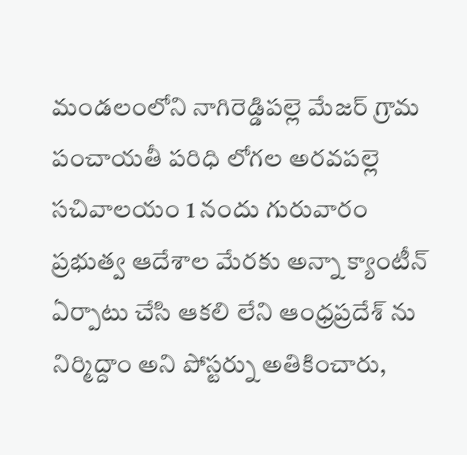మండలంలోని నాగిరెడ్డిపల్లె మేజర్ గ్రామ పంచాయతీ పరిధి లోగల అరవపల్లె సచివాలయం 1 నందు గురువారం ప్రభుత్వ ఆదేశాల మేరకు అన్నా క్యాంటీన్ ఏర్పాటు చేసి ఆకలి లేని ఆంధ్రప్రదేశ్ ను నిర్మిద్దాం అని పోస్టర్ను అతికించారు,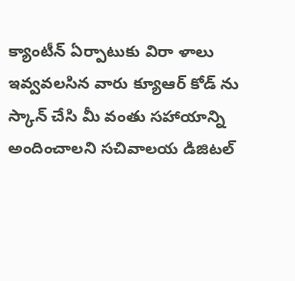క్యాంటీన్ ఏర్పాటుకు విరా ళాలు ఇవ్వవలసిన వారు క్యూఆర్ కోడ్ ను స్కాన్ చేసి మీ వంతు సహాయాన్ని అందించాలని సచివాలయ డిజిటల్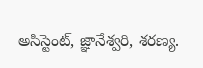అసిస్టెంట్, జ్ఞానేశ్వరి, శరణ్య.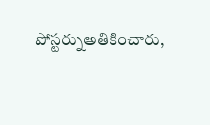పోస్టర్నుఅతికించారు,